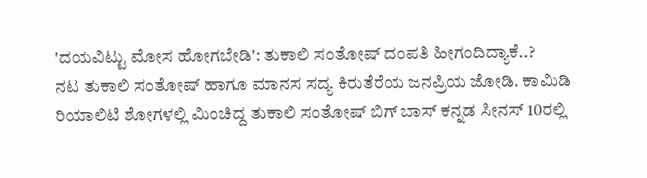'ದಯವಿಟ್ಟು ಮೋಸ ಹೋಗಬೇಡಿ': ತುಕಾಲಿ ಸಂತೋಷ್ ದಂಪತಿ ಹೀಗಂದಿದ್ಯಾಕೆ..?
ನಟ ತುಕಾಲಿ ಸಂತೋಷ್ ಹಾಗೂ ಮಾನಸ ಸದ್ಯ ಕಿರುತೆರೆಯ ಜನಪ್ರಿಯ ಜೋಡಿ. ಕಾಮಿಡಿ ರಿಯಾಲಿಟಿ ಶೋಗಳಲ್ಲಿ ಮಿಂಚಿದ್ದ ತುಕಾಲಿ ಸಂತೋಷ್ ಬಿಗ್ ಬಾಸ್ ಕನ್ನಡ ಸೀನಸ್ 10ರಲ್ಲಿ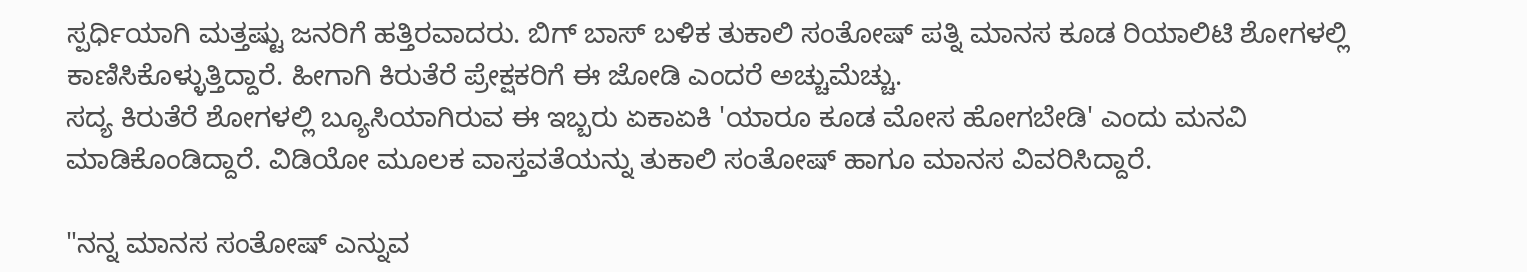ಸ್ಪರ್ಧಿಯಾಗಿ ಮತ್ತಷ್ಟು ಜನರಿಗೆ ಹತ್ತಿರವಾದರು. ಬಿಗ್ ಬಾಸ್ ಬಳಿಕ ತುಕಾಲಿ ಸಂತೋಷ್ ಪತ್ನಿ ಮಾನಸ ಕೂಡ ರಿಯಾಲಿಟಿ ಶೋಗಳಲ್ಲಿ ಕಾಣಿಸಿಕೊಳ್ಳುತ್ತಿದ್ದಾರೆ. ಹೀಗಾಗಿ ಕಿರುತೆರೆ ಪ್ರೇಕ್ಷಕರಿಗೆ ಈ ಜೋಡಿ ಎಂದರೆ ಅಚ್ಚುಮೆಚ್ಚು.
ಸದ್ಯ ಕಿರುತೆರೆ ಶೋಗಳಲ್ಲಿ ಬ್ಯೂಸಿಯಾಗಿರುವ ಈ ಇಬ್ಬರು ಏಕಾಏಕಿ 'ಯಾರೂ ಕೂಡ ಮೋಸ ಹೋಗಬೇಡಿ' ಎಂದು ಮನವಿ ಮಾಡಿಕೊಂಡಿದ್ದಾರೆ. ವಿಡಿಯೋ ಮೂಲಕ ವಾಸ್ತವತೆಯನ್ನು ತುಕಾಲಿ ಸಂತೋಷ್ ಹಾಗೂ ಮಾನಸ ವಿವರಿಸಿದ್ದಾರೆ.

"ನನ್ನ ಮಾನಸ ಸಂತೋಷ್ ಎನ್ನುವ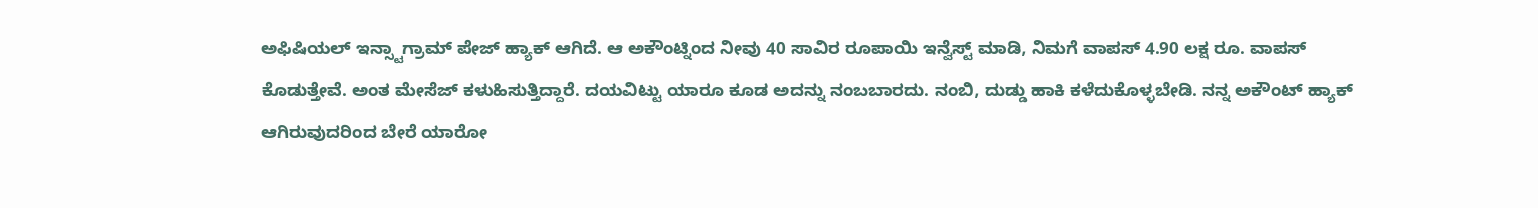ಅಫಿಷಿಯಲ್ ಇನ್ಸ್ಟಾಗ್ರಾಮ್ ಪೇಜ್ ಹ್ಯಾಕ್ ಆಗಿದೆ. ಆ ಅಕೌಂಟ್ನಿಂದ ನೀವು 40 ಸಾವಿರ ರೂಪಾಯಿ ಇನ್ವೆಸ್ಟ್ ಮಾಡಿ, ನಿಮಗೆ ವಾಪಸ್ 4.90 ಲಕ್ಷ ರೂ. ವಾಪಸ್ ಕೊಡುತ್ತೇವೆ. ಅಂತ ಮೇಸೆಜ್ ಕಳುಹಿಸುತ್ತಿದ್ದಾರೆ. ದಯವಿಟ್ಟು ಯಾರೂ ಕೂಡ ಅದನ್ನು ನಂಬಬಾರದು. ನಂಬಿ, ದುಡ್ಡು ಹಾಕಿ ಕಳೆದುಕೊಳ್ಳಬೇಡಿ. ನನ್ನ ಅಕೌಂಟ್ ಹ್ಯಾಕ್ ಆಗಿರುವುದರಿಂದ ಬೇರೆ ಯಾರೋ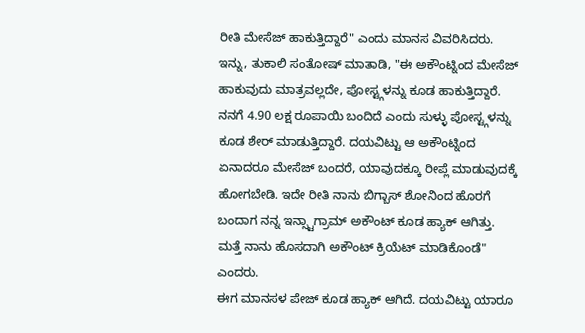ರೀತಿ ಮೇಸೆಜ್ ಹಾಕುತ್ತಿದ್ದಾರೆ" ಎಂದು ಮಾನಸ ವಿವರಿಸಿದರು.
ಇನ್ನು, ತುಕಾಲಿ ಸಂತೋಷ್ ಮಾತಾಡಿ, "ಈ ಅಕೌಂಟ್ನಿಂದ ಮೇಸೆಜ್ ಹಾಕುವುದು ಮಾತ್ರವಲ್ಲದೇ, ಪೋಸ್ಟ್ಗಳನ್ನು ಕೂಡ ಹಾಕುತ್ತಿದ್ದಾರೆ. ನನಗೆ 4.90 ಲಕ್ಷ ರೂಪಾಯಿ ಬಂದಿದೆ ಎಂದು ಸುಳ್ಳು ಪೋಸ್ಟ್ಗಳನ್ನು ಕೂಡ ಶೇರ್ ಮಾಡುತ್ತಿದ್ದಾರೆ. ದಯವಿಟ್ಟು ಆ ಅಕೌಂಟ್ನಿಂದ ಏನಾದರೂ ಮೇಸೆಜ್ ಬಂದರೆ, ಯಾವುದಕ್ಕೂ ರೀಪ್ಲೆ ಮಾಡುವುದಕ್ಕೆ ಹೋಗಬೇಡಿ. ಇದೇ ರೀತಿ ನಾನು ಬಿಗ್ಬಾಸ್ ಶೋನಿಂದ ಹೊರಗೆ ಬಂದಾಗ ನನ್ನ ಇನ್ಸ್ಟಾಗ್ರಾಮ್ ಅಕೌಂಟ್ ಕೂಡ ಹ್ಯಾಕ್ ಆಗಿತ್ತು. ಮತ್ತೆ ನಾನು ಹೊಸದಾಗಿ ಅಕೌಂಟ್ ಕ್ರಿಯೆಟ್ ಮಾಡಿಕೊಂಡೆ" ಎಂದರು.
ಈಗ ಮಾನಸಳ ಪೇಜ್ ಕೂಡ ಹ್ಯಾಕ್ ಆಗಿದೆ. ದಯವಿಟ್ಟು ಯಾರೂ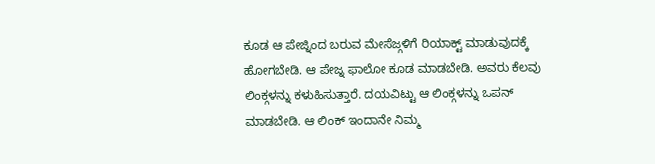ಕೂಡ ಆ ಪೇಜ್ನಿಂದ ಬರುವ ಮೇಸೆಜ್ಗಳಿಗೆ ರಿಯಾಕ್ಟ್ ಮಾಡುವುದಕ್ಕೆ ಹೋಗಬೇಡಿ. ಆ ಪೇಜ್ನ ಫಾಲೋ ಕೂಡ ಮಾಡಬೇಡಿ. ಅವರು ಕೆಲವು ಲಿಂಕ್ಗಳನ್ನು ಕಳುಹಿಸುತ್ತಾರೆ. ದಯವಿಟ್ಟು ಆ ಲಿಂಕ್ಗಳನ್ನು ಒಪನ್ ಮಾಡಬೇಡಿ. ಆ ಲಿಂಕ್ ಇಂದಾನೇ ನಿಮ್ಮ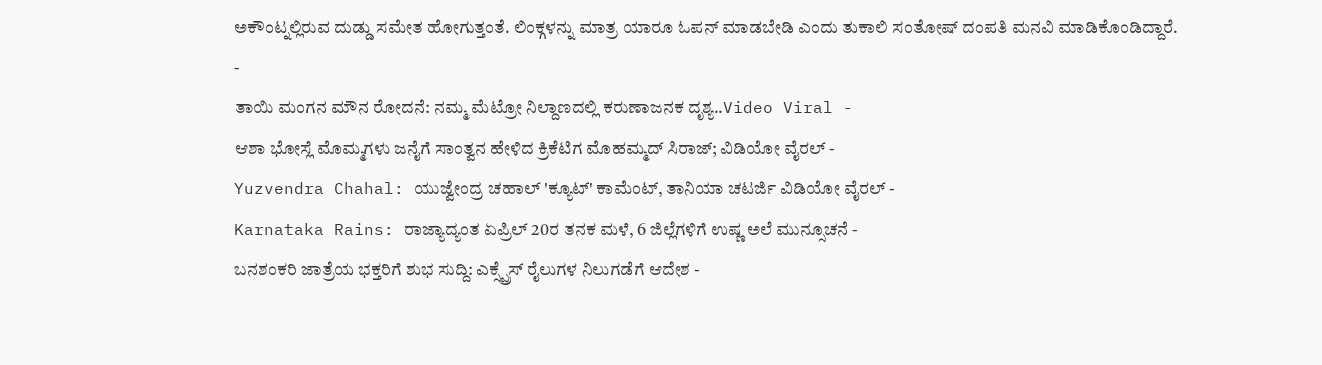ಅಕೌಂಟ್ನಲ್ಲಿರುವ ದುಡ್ಡು ಸಮೇತ ಹೋಗುತ್ತಂತೆ. ಲಿಂಕ್ಗಳನ್ನು ಮಾತ್ರ ಯಾರೂ ಓಪನ್ ಮಾಡಬೇಡಿ ಎಂದು ತುಕಾಲಿ ಸಂತೋಷ್ ದಂಪತಿ ಮನವಿ ಮಾಡಿಕೊಂಡಿದ್ದಾರೆ.
-
ತಾಯಿ ಮಂಗನ ಮೌನ ರೋದನೆ: ನಮ್ಮ ಮೆಟ್ರೋ ನಿಲ್ದಾಣದಲ್ಲಿ ಕರುಣಾಜನಕ ದೃಶ್ಯ..Video Viral -
ಆಶಾ ಭೋಸ್ಲೆ ಮೊಮ್ಮಗಳು ಜನೈಗೆ ಸಾಂತ್ವನ ಹೇಳಿದ ಕ್ರಿಕೆಟಿಗ ಮೊಹಮ್ಮದ್ ಸಿರಾಜ್; ವಿಡಿಯೋ ವೈರಲ್ -
Yuzvendra Chahal: ಯುಜ್ವೇಂದ್ರ ಚಹಾಲ್ 'ಕ್ಯೂಟ್' ಕಾಮೆಂಟ್, ತಾನಿಯಾ ಚಟರ್ಜಿ ವಿಡಿಯೋ ವೈರಲ್ -
Karnataka Rains: ರಾಜ್ಯಾದ್ಯಂತ ಏಪ್ರಿಲ್ 20ರ ತನಕ ಮಳೆ, 6 ಜಿಲ್ಲೆಗಳಿಗೆ ಉಷ್ಣ ಅಲೆ ಮುನ್ಸೂಚನೆ -
ಬನಶಂಕರಿ ಜಾತ್ರೆಯ ಭಕ್ತರಿಗೆ ಶುಭ ಸುದ್ದಿ: ಎಕ್ಸ್ಪ್ರೆಸ್ ರೈಲುಗಳ ನಿಲುಗಡೆಗೆ ಆದೇಶ -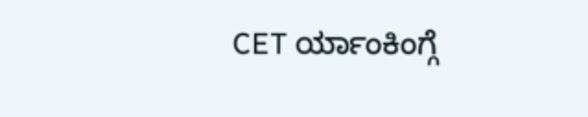CET ರ್ಯಾಂಕಿಂಗ್ಗೆ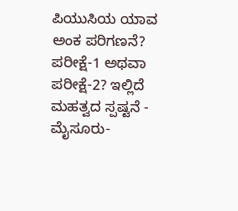ಪಿಯುಸಿಯ ಯಾವ ಅಂಕ ಪರಿಗಣನೆ? ಪರೀಕ್ಷೆ-1 ಅಥವಾ ಪರೀಕ್ಷೆ-2? ಇಲ್ಲಿದೆ ಮಹತ್ವದ ಸ್ಪಷ್ಟನೆ -
ಮೈಸೂರು-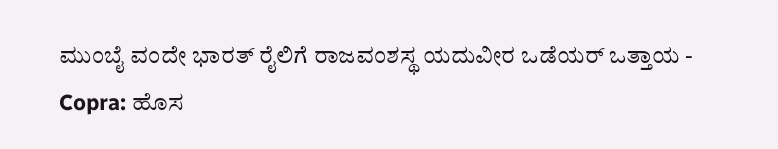ಮುಂಬೈ ವಂದೇ ಭಾರತ್ ರೈಲಿಗೆ ರಾಜವಂಶಸ್ಥ ಯದುವೀರ ಒಡೆಯರ್ ಒತ್ತಾಯ -
Copra: ಹೊಸ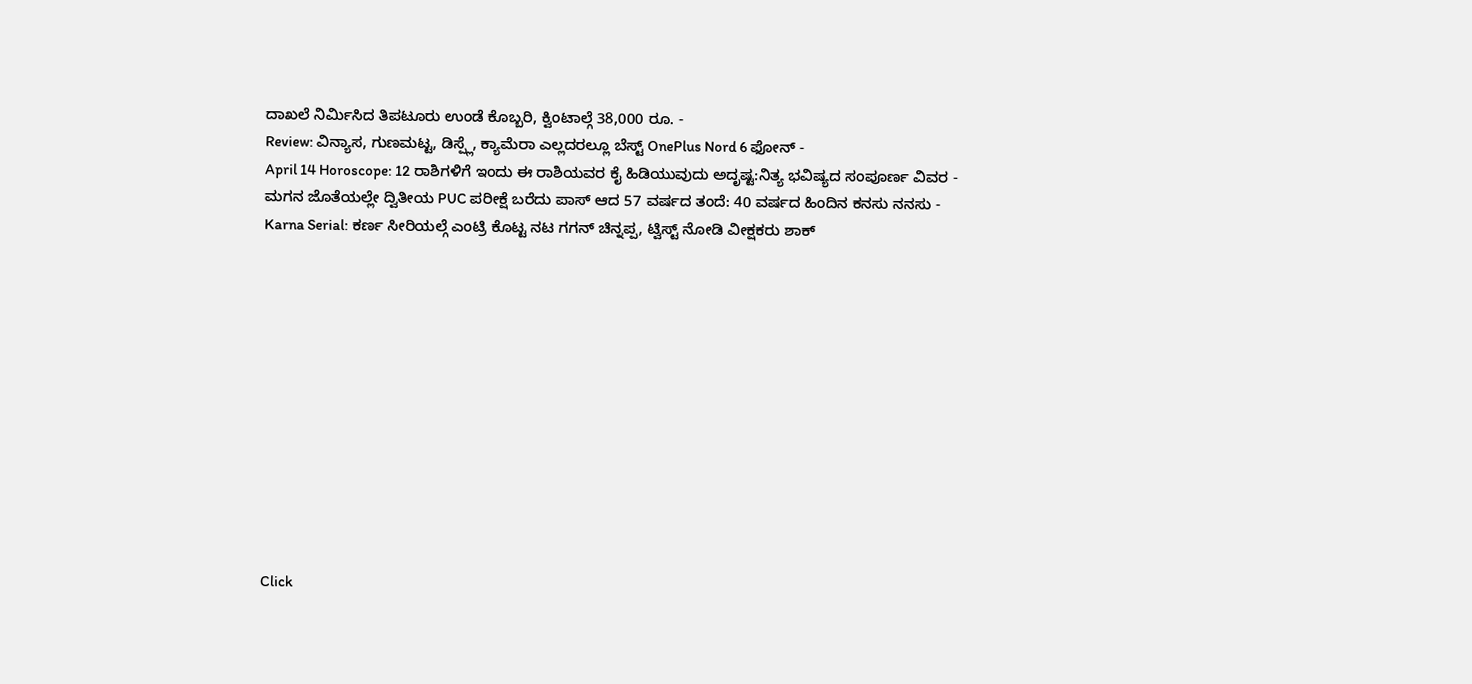ದಾಖಲೆ ನಿರ್ಮಿಸಿದ ತಿಪಟೂರು ಉಂಡೆ ಕೊಬ್ಬರಿ, ಕ್ವಿಂಟಾಲ್ಗೆ 38,000 ರೂ. -
Review: ವಿನ್ಯಾಸ, ಗುಣಮಟ್ಟ, ಡಿಸ್ಪ್ಲೆ, ಕ್ಯಾಮೆರಾ ಎಲ್ಲದರಲ್ಲೂ ಬೆಸ್ಟ್ OnePlus Nord 6 ಫೋನ್ -
April 14 Horoscope: 12 ರಾಶಿಗಳಿಗೆ ಇಂದು ಈ ರಾಶಿಯವರ ಕೈ ಹಿಡಿಯುವುದು ಅದೃಷ್ಟ:ನಿತ್ಯ ಭವಿಷ್ಯದ ಸಂಪೂರ್ಣ ವಿವರ -
ಮಗನ ಜೊತೆಯಲ್ಲೇ ದ್ವಿತೀಯ PUC ಪರೀಕ್ಷೆ ಬರೆದು ಪಾಸ್ ಆದ 57 ವರ್ಷದ ತಂದೆ: 40 ವರ್ಷದ ಹಿಂದಿನ ಕನಸು ನನಸು -
Karna Serial: ಕರ್ಣ ಸೀರಿಯಲ್ಗೆ ಎಂಟ್ರಿ ಕೊಟ್ಟ ನಟ ಗಗನ್ ಚಿನ್ನಪ್ಪ, ಟ್ವಿಸ್ಟ್ ನೋಡಿ ವೀಕ್ಷಕರು ಶಾಕ್












Click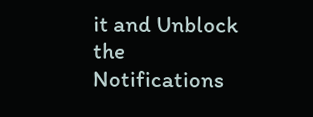it and Unblock the Notifications